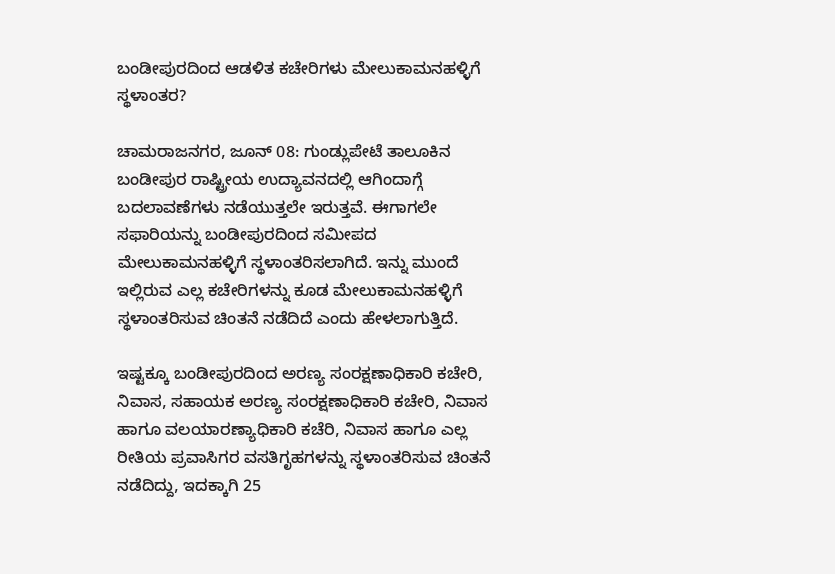ಬಂಡೀಪುರದಿಂದ ಆಡಳಿತ ಕಚೇರಿಗಳು ಮೇಲುಕಾಮನಹಳ್ಳಿಗೆ ಸ್ಥಳಾಂತರ?

ಚಾಮರಾಜನಗರ, ಜೂನ್ 08: ಗುಂಡ್ಲುಪೇಟೆ ತಾಲೂಕಿನ ಬಂಡೀಪುರ ರಾಷ್ಟ್ರೀಯ ಉದ್ಯಾವನದಲ್ಲಿ ಆಗಿಂದಾಗ್ಗೆ ಬದಲಾವಣೆಗಳು ನಡೆಯುತ್ತಲೇ ಇರುತ್ತವೆ. ಈಗಾಗಲೇ ಸಫಾರಿಯನ್ನು ಬಂಡೀಪುರದಿಂದ ಸಮೀಪದ ಮೇಲುಕಾಮನಹಳ್ಳಿಗೆ ಸ್ಥಳಾಂತರಿಸಲಾಗಿದೆ. ಇನ್ನು ಮುಂದೆ ಇಲ್ಲಿರುವ ಎಲ್ಲ ಕಚೇರಿಗಳನ್ನು ಕೂಡ ಮೇಲುಕಾಮನಹಳ್ಳಿಗೆ ಸ್ಥಳಾಂತರಿಸುವ ಚಿಂತನೆ ನಡೆದಿದೆ ಎಂದು ಹೇಳಲಾಗುತ್ತಿದೆ.

ಇಷ್ಟಕ್ಕೂ ಬಂಡೀಪುರದಿಂದ ಅರಣ್ಯ ಸಂರಕ್ಷಣಾಧಿಕಾರಿ ಕಚೇರಿ, ನಿವಾಸ, ಸಹಾಯಕ ಅರಣ್ಯ ಸಂರಕ್ಷಣಾಧಿಕಾರಿ ಕಚೇರಿ, ನಿವಾಸ ಹಾಗೂ ವಲಯಾರಣ್ಯಾಧಿಕಾರಿ ಕಚೆರಿ, ನಿವಾಸ ಹಾಗೂ ಎಲ್ಲ ರೀತಿಯ ಪ್ರವಾಸಿಗರ ವಸತಿಗೃಹಗಳನ್ನು ಸ್ಥಳಾಂತರಿಸುವ ಚಿಂತನೆ ನಡೆದಿದ್ದು, ಇದಕ್ಕಾಗಿ 25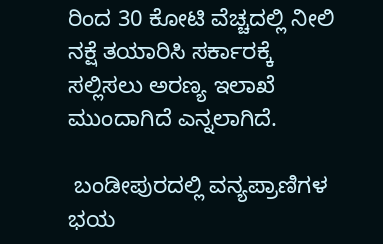ರಿಂದ 30 ಕೋಟಿ ವೆಚ್ಚದಲ್ಲಿ ನೀಲಿ ನಕ್ಷೆ ತಯಾರಿಸಿ ಸರ್ಕಾರಕ್ಕೆ ಸಲ್ಲಿಸಲು ಅರಣ್ಯ ಇಲಾಖೆ ಮುಂದಾಗಿದೆ ಎನ್ನಲಾಗಿದೆ.

 ಬಂಡೀಪುರದಲ್ಲಿ ವನ್ಯಪ್ರಾಣಿಗಳ ಭಯ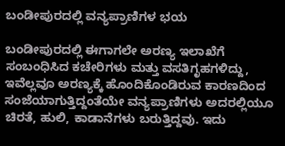ಬಂಡೀಪುರದಲ್ಲಿ ವನ್ಯಪ್ರಾಣಿಗಳ ಭಯ

ಬಂಡೀಪುರದಲ್ಲಿ ಈಗಾಗಲೇ ಅರಣ್ಯ ಇಲಾಖೆಗೆ ಸಂಬಂಧಿಸಿದ ಕಚೇರಿಗಳು ಮತ್ತು ವಸತಿಗೃಹಗಳಿದ್ದು, ಇವೆಲ್ಲವೂ ಅರಣ್ಯಕ್ಕೆ ಹೊಂದಿಕೊಂಡಿರುವ ಕಾರಣದಿಂದ ಸಂಜೆಯಾಗುತ್ತಿದ್ದಂತೆಯೇ ವನ್ಯಪ್ರಾಣಿಗಳು ಅದರಲ್ಲಿಯೂ ಚಿರತೆ, ಹುಲಿ, ಕಾಡಾನೆಗಳು ಬರುತ್ತಿದ್ದವು. ಇದು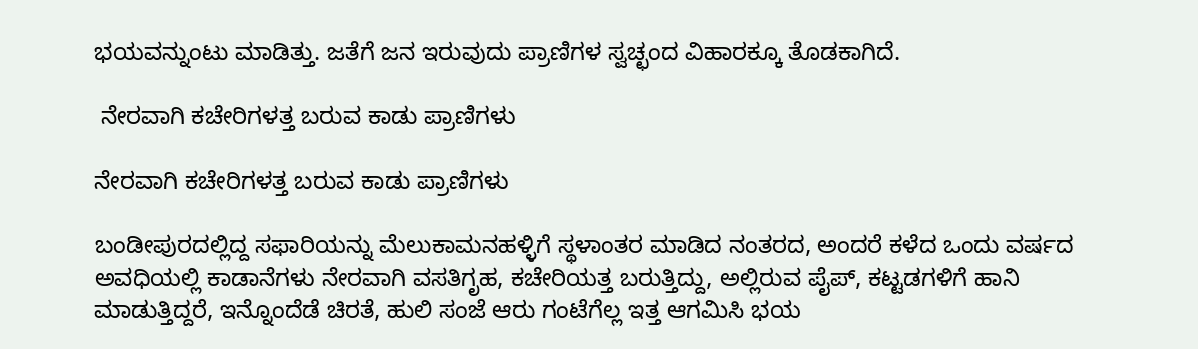ಭಯವನ್ನುಂಟು ಮಾಡಿತ್ತು. ಜತೆಗೆ ಜನ ಇರುವುದು ಪ್ರಾಣಿಗಳ ಸ್ವಚ್ಛಂದ ವಿಹಾರಕ್ಕೂ ತೊಡಕಾಗಿದೆ.

 ನೇರವಾಗಿ ಕಚೇರಿಗಳತ್ತ ಬರುವ ಕಾಡು ಪ್ರಾಣಿಗಳು

ನೇರವಾಗಿ ಕಚೇರಿಗಳತ್ತ ಬರುವ ಕಾಡು ಪ್ರಾಣಿಗಳು

ಬಂಡೀಪುರದಲ್ಲಿದ್ದ ಸಫಾರಿಯನ್ನು ಮೆಲುಕಾಮನಹಳ್ಳಿಗೆ ಸ್ಥಳಾಂತರ ಮಾಡಿದ ನಂತರದ, ಅಂದರೆ ಕಳೆದ ಒಂದು ವರ್ಷದ ಅವಧಿಯಲ್ಲಿ ಕಾಡಾನೆಗಳು ನೇರವಾಗಿ ವಸತಿಗೃಹ, ಕಚೇರಿಯತ್ತ ಬರುತ್ತಿದ್ದು, ಅಲ್ಲಿರುವ ಪೈಪ್, ಕಟ್ಟಡಗಳಿಗೆ ಹಾನಿ ಮಾಡುತ್ತಿದ್ದರೆ, ಇನ್ನೊಂದೆಡೆ ಚಿರತೆ, ಹುಲಿ ಸಂಜೆ ಆರು ಗಂಟೆಗೆಲ್ಲ ಇತ್ತ ಆಗಮಿಸಿ ಭಯ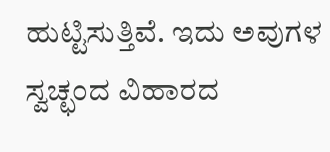ಹುಟ್ಟಿಸುತ್ತಿವೆ. ಇದು ಅವುಗಳ ಸ್ವಚ್ಛಂದ ವಿಹಾರದ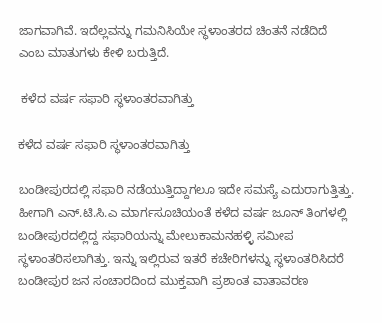ಜಾಗವಾಗಿವೆ. ಇದೆಲ್ಲವನ್ನು ಗಮನಿಸಿಯೇ ಸ್ಥಳಾಂತರದ ಚಿಂತನೆ ನಡೆದಿದೆ ಎಂಬ ಮಾತುಗಳು ಕೇಳಿ ಬರುತ್ತಿದೆ.

 ಕಳೆದ ವರ್ಷ ಸಫಾರಿ ಸ್ಥಳಾಂತರವಾಗಿತ್ತು

ಕಳೆದ ವರ್ಷ ಸಫಾರಿ ಸ್ಥಳಾಂತರವಾಗಿತ್ತು

ಬಂಡೀಪುರದಲ್ಲಿ ಸಫಾರಿ ನಡೆಯುತ್ತಿದ್ದಾಗಲೂ ಇದೇ ಸಮಸ್ಯೆ ಎದುರಾಗುತ್ತಿತ್ತು. ಹೀಗಾಗಿ ಎನ್.ಟಿ.ಸಿ.ಎ ಮಾರ್ಗಸೂಚಿಯಂತೆ ಕಳೆದ ವರ್ಷ ಜೂನ್ ತಿಂಗಳಲ್ಲಿ ಬಂಡೀಪುರದಲ್ಲಿದ್ದ ಸಫಾರಿಯನ್ನು ಮೇಲುಕಾಮನಹಳ್ಳಿ ಸಮೀಪ ಸ್ಥಳಾಂತರಿಸಲಾಗಿತ್ತು. ಇನ್ನು ಇಲ್ಲಿರುವ ಇತರೆ ಕಚೇರಿಗಳನ್ನು ಸ್ಥಳಾಂತರಿಸಿದರೆ ಬಂಡೀಪುರ ಜನ ಸಂಚಾರದಿಂದ ಮುಕ್ತವಾಗಿ ಪ್ರಶಾಂತ ವಾತಾವರಣ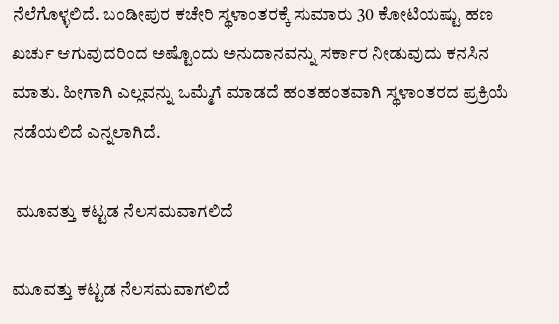ನೆಲೆಗೊಳ್ಳಲಿದೆ. ಬಂಡೀಪುರ ಕಚೇರಿ ಸ್ಥಳಾಂತರಕ್ಕೆ ಸುಮಾರು 30 ಕೋಟಿಯಷ್ಟು ಹಣ ಖರ್ಚು ಆಗುವುದರಿಂದ ಅಷ್ಟೊಂದು ಅನುದಾನವನ್ನು ಸರ್ಕಾರ ನೀಡುವುದು ಕನಸಿನ ಮಾತು. ಹೀಗಾಗಿ ಎಲ್ಲವನ್ನು ಒಮ್ಮೆಗೆ ಮಾಡದೆ ಹಂತಹಂತವಾಗಿ ಸ್ಥಳಾಂತರದ ಪ್ರಕ್ರಿಯೆ ನಡೆಯಲಿದೆ ಎನ್ನಲಾಗಿದೆ.

 ಮೂವತ್ತು ಕಟ್ಟಡ ನೆಲಸಮವಾಗಲಿದೆ

ಮೂವತ್ತು ಕಟ್ಟಡ ನೆಲಸಮವಾಗಲಿದೆ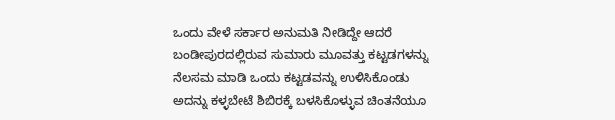ಒಂದು ವೇಳೆ ಸರ್ಕಾರ ಅನುಮತಿ ನೀಡಿದ್ದೇ ಆದರೆ ಬಂಡೀಪುರದಲ್ಲಿರುವ ಸುಮಾರು ಮೂವತ್ತು ಕಟ್ಟಡಗಳನ್ನು ನೆಲಸಮ ಮಾಡಿ ಒಂದು ಕಟ್ಟಡವನ್ನು ಉಳಿಸಿಕೊಂಡು ಅದನ್ನು ಕಳ್ಳಬೇಟೆ ಶಿಬಿರಕ್ಕೆ ಬಳಸಿಕೊಳ್ಳುವ ಚಿಂತನೆಯೂ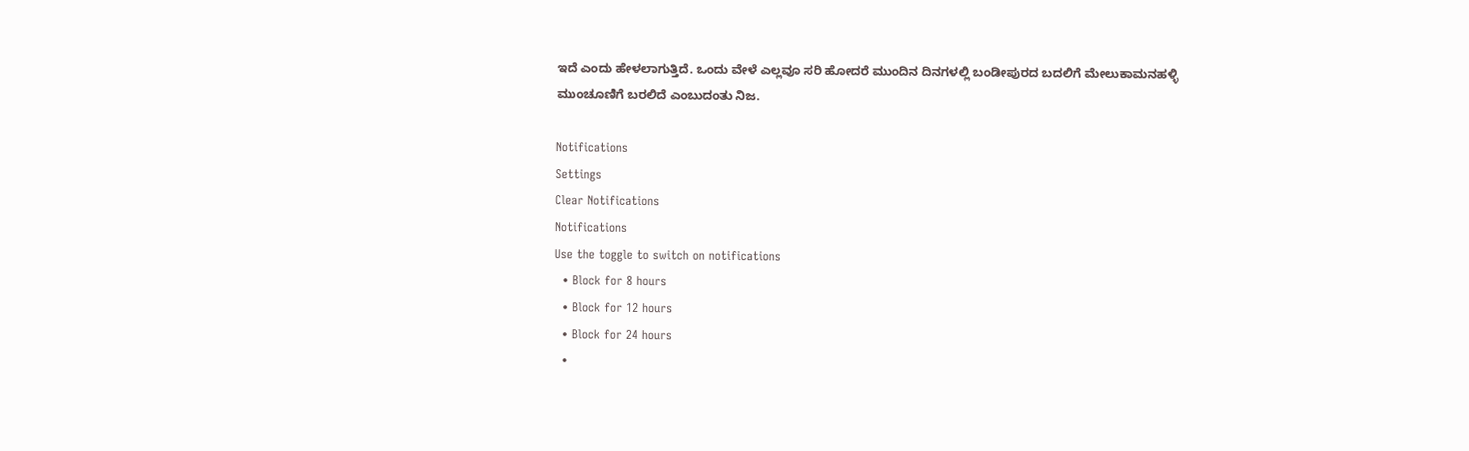ಇದೆ ಎಂದು ಹೇಳಲಾಗುತ್ತಿದೆ. ಒಂದು ವೇಳೆ ಎಲ್ಲವೂ ಸರಿ ಹೋದರೆ ಮುಂದಿನ ದಿನಗಳಲ್ಲಿ ಬಂಡೀಪುರದ ಬದಲಿಗೆ ಮೇಲುಕಾಮನಹಳ್ಳಿ ಮುಂಚೂಣಿಗೆ ಬರಲಿದೆ ಎಂಬುದಂತು ನಿಜ.

Notifications
Settings
Clear Notifications
Notifications
Use the toggle to switch on notifications
  • Block for 8 hours
  • Block for 12 hours
  • Block for 24 hours
  •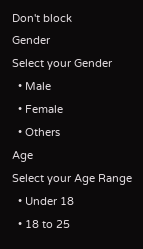Don't block
Gender
Select your Gender
  • Male
  • Female
  • Others
Age
Select your Age Range
  • Under 18
  • 18 to 25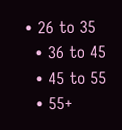• 26 to 35
  • 36 to 45
  • 45 to 55
  • 55+